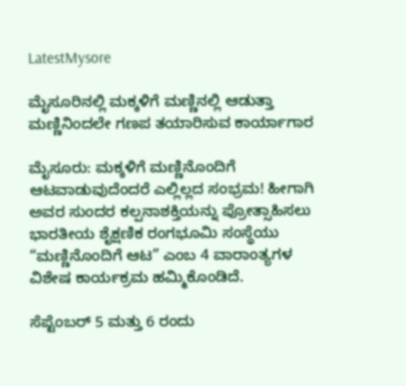LatestMysore

ಮೈಸೂರಿನಲ್ಲಿ ಮಕ್ಕಳಿಗೆ ಮಣ್ಣಿನಲ್ಲಿ ಆಡುತ್ತಾ ಮಣ್ಣಿನಿಂದಲೇ ಗಣಪ ತಯಾರಿಸುವ ಕಾರ್ಯಾಗಾರ

ಮೈಸೂರು: ಮಕ್ಕಳಿಗೆ ಮಣ್ಣಿನೊಂದಿಗೆ ಆಟವಾಡುವುದೆಂದರೆ ಎಲ್ಲಿಲ್ಲದ ಸಂಭ್ರಮ! ಹೀಗಾಗಿ ಅವರ ಸುಂದರ ಕಲ್ಪನಾಶಕ್ತಿಯನ್ನು ಪ್ರೋತ್ಸಾಹಿಸಲು ಭಾರತೀಯ ಶೈಕ್ಷಣಿಕ ರಂಗಭೂಮಿ ಸಂಸ್ಥೆಯು “ಮಣ್ಣಿನೊಂದಿಗೆ ಆಟ” ಎಂಬ 4 ವಾರಾಂತ್ಯಗಳ ವಿಶೇಷ ಕಾರ್ಯಕ್ರಮ ಹಮ್ಮಿಕೊಂಡಿದೆ.

ಸೆಪ್ಟೆಂಬರ್ 5 ಮತ್ತು 6 ರಂದು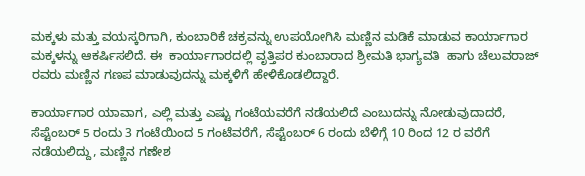ಮಕ್ಕಳು ಮತ್ತು ವಯಸ್ಕರಿಗಾಗಿ, ಕುಂಬಾರಿಕೆ ಚಕ್ರವನ್ನು ಉಪಯೋಗಿಸಿ ಮಣ್ಣಿನ ಮಡಿಕೆ ಮಾಡುವ ಕಾರ್ಯಾಗಾರ ಮಕ್ಕಳನ್ನು ಆಕರ್ಷಿಸಲಿದೆ. ಈ  ಕಾರ್ಯಾಗಾರದಲ್ಲಿ ವೃತ್ತಿಪರ ಕುಂಬಾರಾದ ಶ್ರೀಮತಿ ಭಾಗ್ಯವತಿ  ಹಾಗು ಚೆಲುವರಾಜ್ ರವರು ಮಣ್ಣಿನ ಗಣಪ ಮಾಡುವುದನ್ನು ಮಕ್ಕಳಿಗೆ ಹೇಳಿಕೊಡಲಿದ್ದಾರೆ.

ಕಾರ್ಯಾಗಾರ ಯಾವಾಗ, ಎಲ್ಲಿ ಮತ್ತು ಎಷ್ಟು ಗಂಟೆಯವರೆಗೆ ನಡೆಯಲಿದೆ ಎಂಬುದನ್ನು ನೋಡುವುದಾದರೆ, ಸೆಪ್ಟೆಂಬರ್ 5 ರಂದು 3 ಗಂಟೆಯಿಂದ 5 ಗಂಟೆವರೆಗೆ, ಸೆಪ್ಟೆಂಬರ್ 6 ರಂದು ಬೆಳಿಗ್ಗೆ 10 ರಿಂದ 12 ರ ವರೆಗೆ ನಡೆಯಲಿದ್ದು, ಮಣ್ಣಿನ ಗಣೇಶ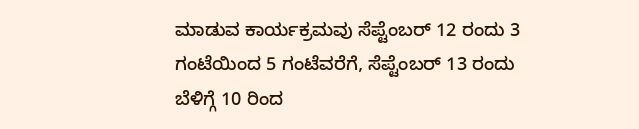ಮಾಡುವ ಕಾರ್ಯಕ್ರಮವು ಸೆಪ್ಟೆಂಬರ್ 12 ರಂದು 3 ಗಂಟೆಯಿಂದ 5 ಗಂಟೆವರೆಗೆ, ಸೆಪ್ಟೆಂಬರ್ 13 ರಂದು ಬೆಳಿಗ್ಗೆ 10 ರಿಂದ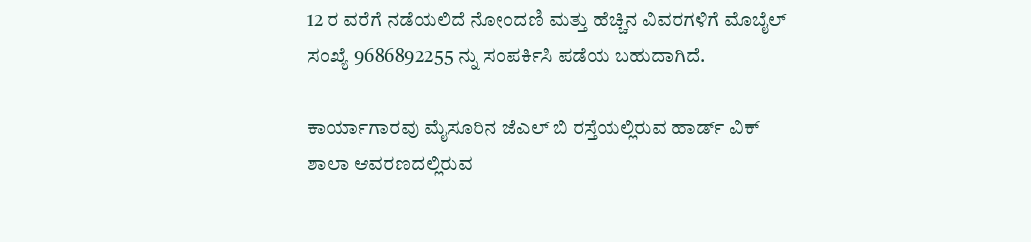12 ರ ವರೆಗೆ ನಡೆಯಲಿದೆ ನೋಂದಣಿ ಮತ್ತು ಹೆಚ್ಚಿನ ವಿವರಗಳಿಗೆ ಮೊಬೈಲ್ ಸಂಖ್ಯೆ 9686892255 ನ್ನು ಸಂಪರ್ಕಿಸಿ ಪಡೆಯ ಬಹುದಾಗಿದೆ.

ಕಾರ್ಯಾಗಾರವು ಮೈಸೂರಿನ ಜೆಎಲ್ ಬಿ ರಸ್ತೆಯಲ್ಲಿರುವ ಹಾರ್ಡ್ ವಿಕ್ ಶಾಲಾ ಆವರಣದಲ್ಲಿರುವ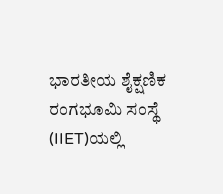ಭಾರತೀಯ ಶೈಕ್ಷಣಿಕ ರಂಗಭೂಮಿ ಸಂಸ್ಥೆ (IIET)ಯಲ್ಲಿ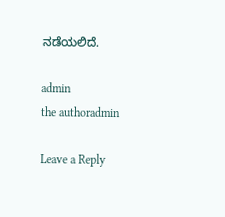ನಡೆಯಲಿದೆ.

admin
the authoradmin

Leave a Reply